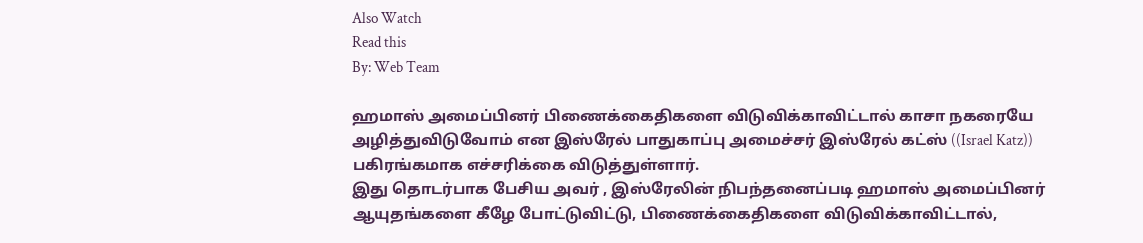Also Watch
Read this
By: Web Team

ஹமாஸ் அமைப்பினர் பிணைக்கைதிகளை விடுவிக்காவிட்டால் காசா நகரையே அழித்துவிடுவோம் என இஸ்ரேல் பாதுகாப்பு அமைச்சர் இஸ்ரேல் கட்ஸ் ((Israel Katz)) பகிரங்கமாக எச்சரிக்கை விடுத்துள்ளார்.
இது தொடர்பாக பேசிய அவர் , இஸ்ரேலின் நிபந்தனைப்படி ஹமாஸ் அமைப்பினர் ஆயுதங்களை கீழே போட்டுவிட்டு, பிணைக்கைதிகளை விடுவிக்காவிட்டால்,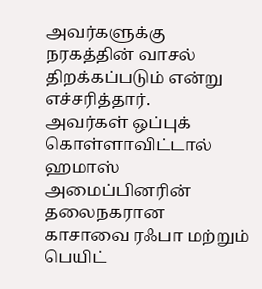அவர்களுக்கு நரகத்தின் வாசல் திறக்கப்படும் என்று எச்சரித்தார்.
அவர்கள் ஒப்புக் கொள்ளாவிட்டால் ஹமாஸ் அமைப்பினரின் தலைநகரான காசாவை ரஃபா மற்றும் பெயிட்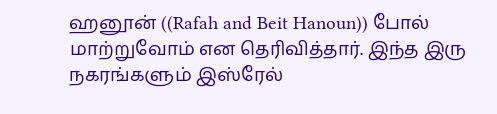ஹனூன் ((Rafah and Beit Hanoun)) போல் மாற்றுவோம் என தெரிவித்தார். இந்த இரு நகரங்களும் இஸ்ரேல்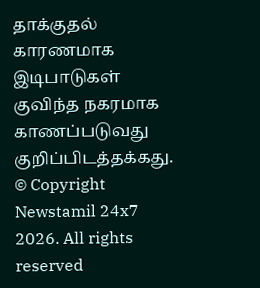தாக்குதல் காரணமாக இடிபாடுகள் குவிந்த நகரமாக காணப்படுவது குறிப்பிடத்தக்கது.
© Copyright Newstamil 24x7 2026. All rights reserved